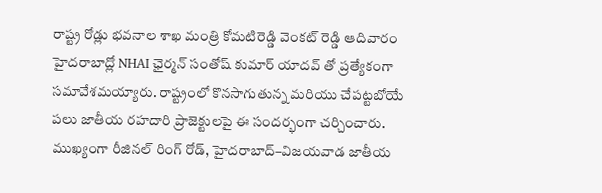రాష్ట్ర రోడ్లు భవనాల శాఖ మంత్రి కోమటిరెడ్డి వెంకట్ రెడ్డి ఆదివారం హైదరాబాద్లో NHAI ఛైర్మన్ సంతోష్ కుమార్ యాదవ్ తో ప్రత్యేకంగా సమావేశమయ్యారు. రాష్ట్రంలో కొనసాగుతున్న మరియు చేపట్టబోయే పలు జాతీయ రహదారి ప్రాజెక్టులపై ఈ సందర్భంగా చర్చించారు. ముఖ్యంగా రీజినల్ రింగ్ రోడ్, హైదరాబాద్–విజయవాడ జాతీయ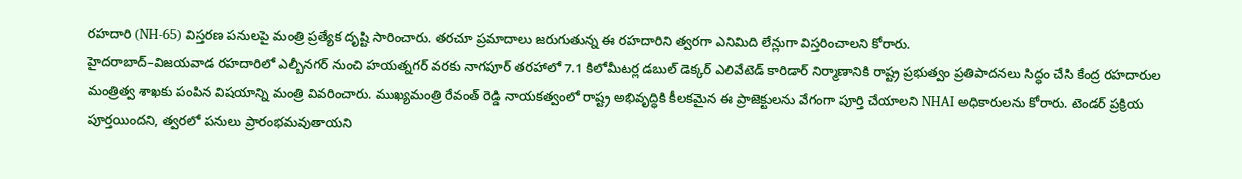రహదారి (NH-65) విస్తరణ పనులపై మంత్రి ప్రత్యేక దృష్టి సారించారు. తరచూ ప్రమాదాలు జరుగుతున్న ఈ రహదారిని త్వరగా ఎనిమిది లేన్లుగా విస్తరించాలని కోరారు.
హైదరాబాద్–విజయవాడ రహదారిలో ఎల్బీనగర్ నుంచి హయత్నగర్ వరకు నాగపూర్ తరహాలో 7.1 కిలోమీటర్ల డబుల్ డెక్కర్ ఎలివేటెడ్ కారిడార్ నిర్మాణానికి రాష్ట్ర ప్రభుత్వం ప్రతిపాదనలు సిద్ధం చేసి కేంద్ర రహదారుల మంత్రిత్వ శాఖకు పంపిన విషయాన్ని మంత్రి వివరించారు. ముఖ్యమంత్రి రేవంత్ రెడ్డి నాయకత్వంలో రాష్ట్ర అభివృద్ధికి కీలకమైన ఈ ప్రాజెక్టులను వేగంగా పూర్తి చేయాలని NHAI అధికారులను కోరారు. టెండర్ ప్రక్రియ పూర్తయిందని, త్వరలో పనులు ప్రారంభమవుతాయని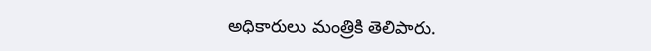అధికారులు మంత్రికి తెలిపారు.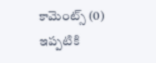కామెంట్స్ (0)
ఇప్పటికి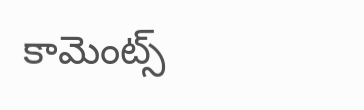కామెంట్స్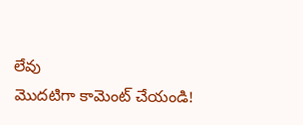లేవు
మొదటిగా కామెంట్ చేయండి!